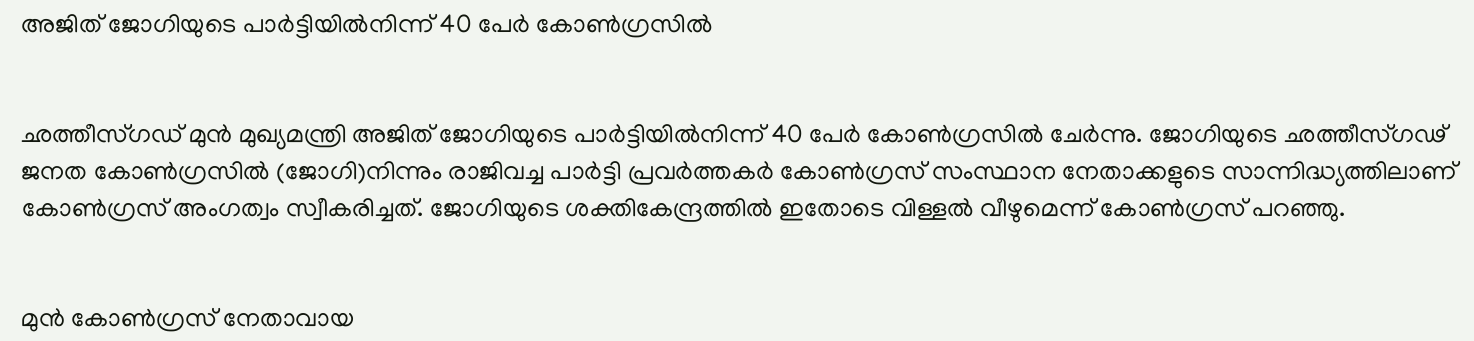അജിത് ജോഗിയുടെ പാര്‍ട്ടിയില്‍നിന്ന് 40 പേര്‍ കോണ്‍ഗ്രസില്‍


ഛത്തീസ്ഗഡ് മുന്‍ മുഖ്യമന്ത്രി അജിത് ജോഗിയുടെ പാര്‍ട്ടിയില്‍നിന്ന് 40 പേര്‍ കോണ്‍ഗ്രസില്‍ ചേര്‍ന്നു. ജോഗിയുടെ ഛത്തീസ്ഗഢ് ജനത കോണ്‍ഗ്രസില്‍ (ജോഗി)നിന്നും രാജിവച്ച പാര്‍ട്ടി പ്രവര്‍ത്തകര്‍ കോണ്‍ഗ്രസ് സംസ്ഥാന നേതാക്കളുടെ സാന്നിദ്ധ്യത്തിലാണ് കോണ്‍ഗ്രസ് അംഗത്വം സ്വീകരിച്ചത്. ജോഗിയുടെ ശക്തികേന്ദ്രത്തില്‍ ഇതോടെ വിള്ളല്‍ വീഴുമെന്ന് കോണ്‍ഗ്രസ് പറഞ്ഞു.


മുന്‍ കോണ്‍ഗ്രസ് നേതാവായ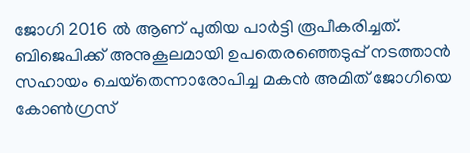ജോഗി 2016 ല്‍ ആണ് പുതിയ പാര്‍ട്ടി രൂപീകരിച്ചത്. ബിജെപിക്ക് അനുകൂലമായി ഉപതെരഞ്ഞെടുപ്പ് നടത്താന്‍ സഹായം ചെയ്‌തെന്നാരോപിച്ച മകന്‍ അമിത് ജോഗിയെ കോണ്‍ഗ്രസ്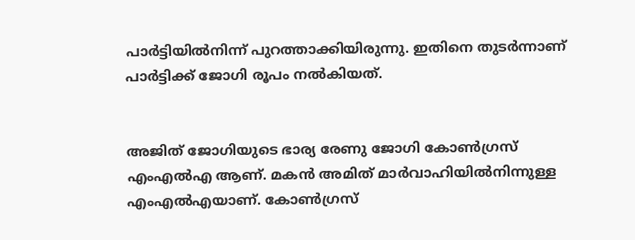പാര്‍ട്ടിയില്‍നിന്ന് പുറത്താക്കിയിരുന്നു. ഇതിനെ തുടര്‍ന്നാണ് പാര്‍ട്ടിക്ക് ജോഗി രൂപം നല്‍കിയത്.


അജിത് ജോഗിയുടെ ഭാര്യ രേണു ജോഗി കോണ്‍ഗ്രസ് എംഎല്‍എ ആണ്. മകന്‍ അമിത് മാര്‍വാഹിയില്‍നിന്നുള്ള എംഎല്‍എയാണ്. കോണ്‍ഗ്രസ്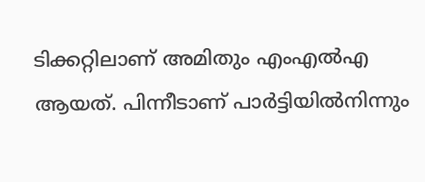ടിക്കറ്റിലാണ് അമിതും എംഎല്‍എ ആയത്. പിന്നീടാണ് പാര്‍ട്ടിയില്‍നിന്നും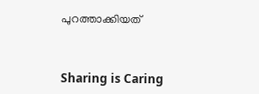പുറത്താക്കിയത്



Sharing is Caring